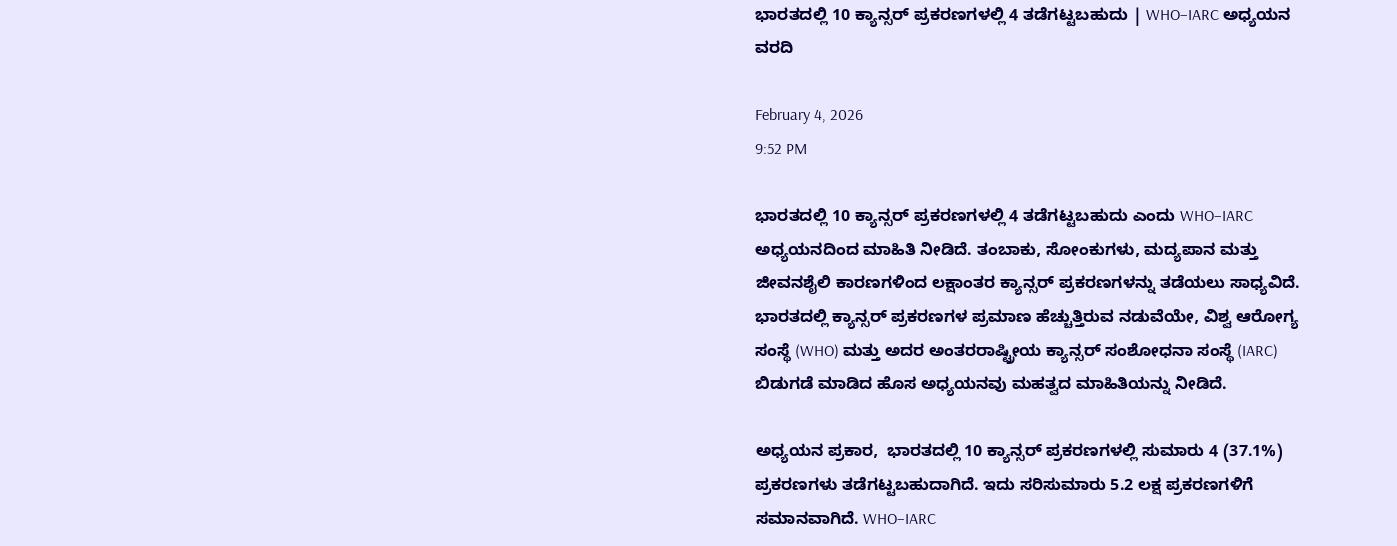ಭಾರತದಲ್ಲಿ 10 ಕ್ಯಾನ್ಸರ್ ಪ್ರಕರಣಗಳಲ್ಲಿ 4 ತಡೆಗಟ್ಟಬಹುದು | WHO–IARC ಅಧ್ಯಯನ ವರದಿ

February 4, 2026
9:52 PM

ಭಾರತದಲ್ಲಿ 10 ಕ್ಯಾನ್ಸರ್ ಪ್ರಕರಣಗಳಲ್ಲಿ 4 ತಡೆಗಟ್ಟಬಹುದು ಎಂದು WHO–IARC ಅಧ್ಯಯನದಿಂದ ಮಾಹಿತಿ ನೀಡಿದೆ. ತಂಬಾಕು, ಸೋಂಕುಗಳು, ಮದ್ಯಪಾನ ಮತ್ತು ಜೀವನಶೈಲಿ ಕಾರಣಗಳಿಂದ ಲಕ್ಷಾಂತರ ಕ್ಯಾನ್ಸರ್ ಪ್ರಕರಣಗಳನ್ನು ತಡೆಯಲು ಸಾಧ್ಯವಿದೆ.  ಭಾರತದಲ್ಲಿ ಕ್ಯಾನ್ಸರ್ ಪ್ರಕರಣಗಳ ಪ್ರಮಾಣ ಹೆಚ್ಚುತ್ತಿರುವ ನಡುವೆಯೇ, ವಿಶ್ವ ಆರೋಗ್ಯ ಸಂಸ್ಥೆ (WHO) ಮತ್ತು ಅದರ ಅಂತರರಾಷ್ಟ್ರೀಯ ಕ್ಯಾನ್ಸರ್ ಸಂಶೋಧನಾ ಸಂಸ್ಥೆ (IARC) ಬಿಡುಗಡೆ ಮಾಡಿದ ಹೊಸ ಅಧ್ಯಯನವು ಮಹತ್ವದ ಮಾಹಿತಿಯನ್ನು ನೀಡಿದೆ.

ಅಧ್ಯಯನ ಪ್ರಕಾರ,  ಭಾರತದಲ್ಲಿ 10 ಕ್ಯಾನ್ಸರ್ ಪ್ರಕರಣಗಳಲ್ಲಿ ಸುಮಾರು 4 (37.1%) ಪ್ರಕರಣಗಳು ತಡೆಗಟ್ಟಬಹುದಾಗಿದೆ. ಇದು ಸರಿಸುಮಾರು 5.2 ಲಕ್ಷ ಪ್ರಕರಣಗಳಿಗೆ ಸಮಾನವಾಗಿದೆ. WHO–IARC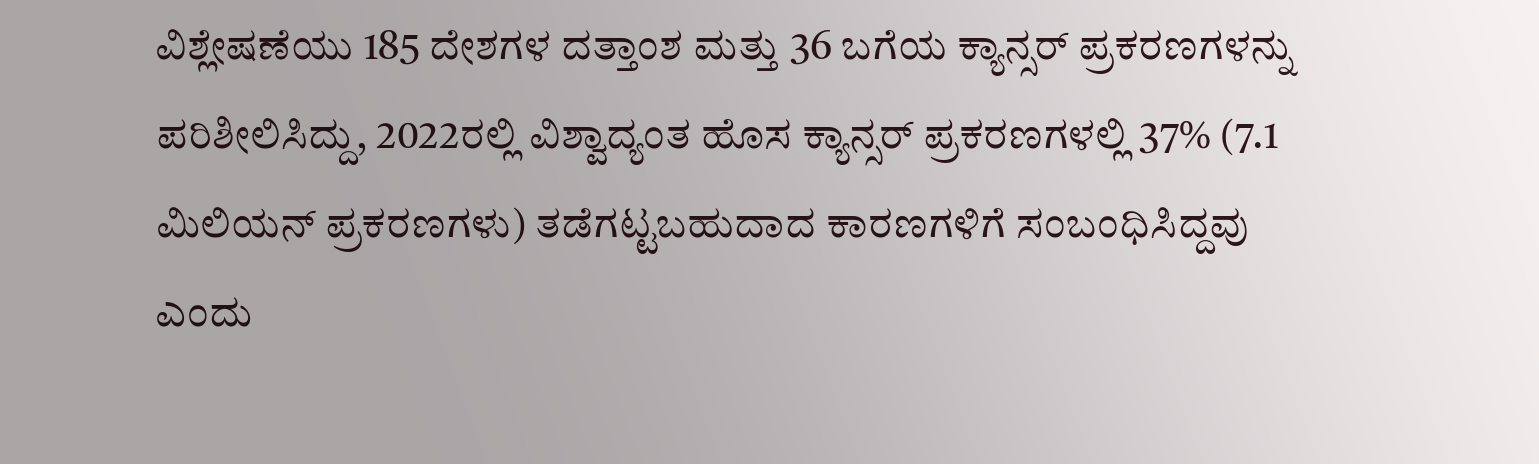ವಿಶ್ಲೇಷಣೆಯು 185 ದೇಶಗಳ ದತ್ತಾಂಶ ಮತ್ತು 36 ಬಗೆಯ ಕ್ಯಾನ್ಸರ್ ಪ್ರಕರಣಗಳನ್ನು ಪರಿಶೀಲಿಸಿದ್ದು, 2022ರಲ್ಲಿ ವಿಶ್ವಾದ್ಯಂತ ಹೊಸ ಕ್ಯಾನ್ಸರ್ ಪ್ರಕರಣಗಳಲ್ಲಿ 37% (7.1 ಮಿಲಿಯನ್ ಪ್ರಕರಣಗಳು) ತಡೆಗಟ್ಟಬಹುದಾದ ಕಾರಣಗಳಿಗೆ ಸಂಬಂಧಿಸಿದ್ದವು ಎಂದು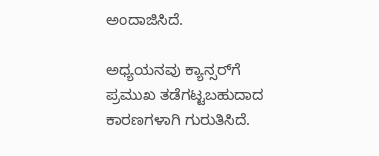ಅಂದಾಜಿಸಿದೆ.

ಅಧ್ಯಯನವು ಕ್ಯಾನ್ಸರ್‌ಗೆ ಪ್ರಮುಖ ತಡೆಗಟ್ಟಬಹುದಾದ ಕಾರಣಗಳಾಗಿ ಗುರುತಿಸಿದೆ.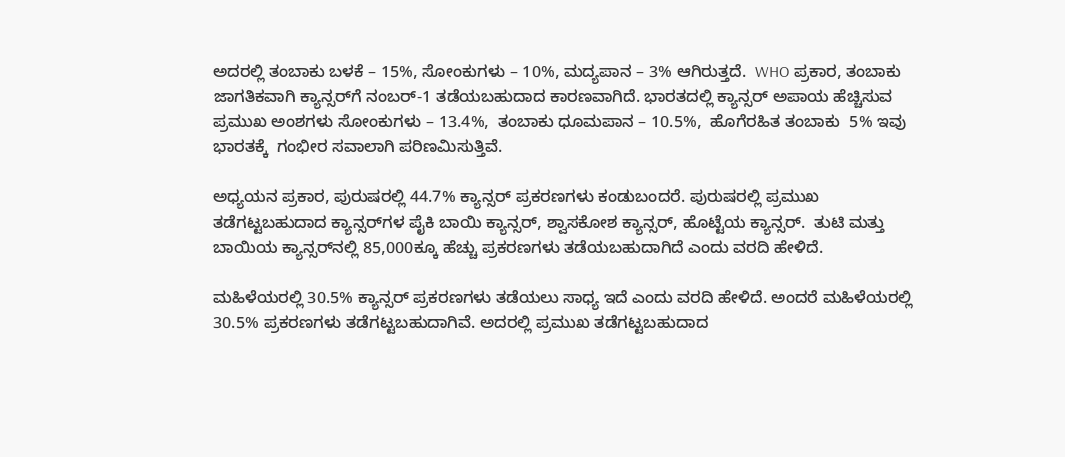ಅದರಲ್ಲಿ ತಂಬಾಕು ಬಳಕೆ – 15%, ಸೋಂಕುಗಳು – 10%, ಮದ್ಯಪಾನ – 3% ಆಗಿರುತ್ತದೆ.  WHO ಪ್ರಕಾರ, ತಂಬಾಕು ಜಾಗತಿಕವಾಗಿ ಕ್ಯಾನ್ಸರ್‌ಗೆ ನಂಬರ್-1 ತಡೆಯಬಹುದಾದ ಕಾರಣವಾಗಿದೆ. ಭಾರತದಲ್ಲಿ ಕ್ಯಾನ್ಸರ್ ಅಪಾಯ ಹೆಚ್ಚಿಸುವ ಪ್ರಮುಖ ಅಂಶಗಳು ಸೋಂಕುಗಳು – 13.4%,  ತಂಬಾಕು ಧೂಮಪಾನ – 10.5%,  ಹೊಗೆರಹಿತ ತಂಬಾಕು  5% ಇವು ಭಾರತಕ್ಕೆ  ಗಂಭೀರ ಸವಾಲಾಗಿ ಪರಿಣಮಿಸುತ್ತಿವೆ.

ಅಧ್ಯಯನ ಪ್ರಕಾರ, ಪುರುಷರಲ್ಲಿ 44.7% ಕ್ಯಾನ್ಸರ್ ಪ್ರಕರಣಗಳು ಕಂಡುಬಂದರೆ. ಪುರುಷರಲ್ಲಿ ಪ್ರಮುಖ ತಡೆಗಟ್ಟಬಹುದಾದ ಕ್ಯಾನ್ಸರ್‌ಗಳ ಪೈಕಿ ಬಾಯಿ ಕ್ಯಾನ್ಸರ್, ಶ್ವಾಸಕೋಶ ಕ್ಯಾನ್ಸರ್, ಹೊಟ್ಟೆಯ ಕ್ಯಾನ್ಸರ್.  ತುಟಿ ಮತ್ತು ಬಾಯಿಯ ಕ್ಯಾನ್ಸರ್‌ನಲ್ಲಿ 85,000ಕ್ಕೂ ಹೆಚ್ಚು ಪ್ರಕರಣಗಳು ತಡೆಯಬಹುದಾಗಿದೆ ಎಂದು ವರದಿ ಹೇಳಿದೆ.

ಮಹಿಳೆಯರಲ್ಲಿ 30.5% ಕ್ಯಾನ್ಸರ್ ಪ್ರಕರಣಗಳು ತಡೆಯಲು ಸಾಧ್ಯ ಇದೆ ಎಂದು ವರದಿ ಹೇಳಿದೆ. ಅಂದರೆ ಮಹಿಳೆಯರಲ್ಲಿ 30.5% ಪ್ರಕರಣಗಳು ತಡೆಗಟ್ಟಬಹುದಾಗಿವೆ. ಅದರಲ್ಲಿ ಪ್ರಮುಖ ತಡೆಗಟ್ಟಬಹುದಾದ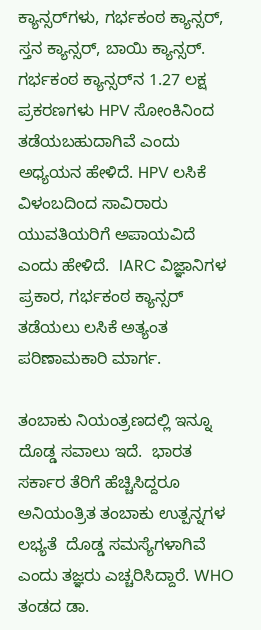ಕ್ಯಾನ್ಸರ್‌ಗಳು, ಗರ್ಭಕಂಠ ಕ್ಯಾನ್ಸರ್, ಸ್ತನ ಕ್ಯಾನ್ಸರ್, ಬಾಯಿ ಕ್ಯಾನ್ಸರ್. ಗರ್ಭಕಂಠ ಕ್ಯಾನ್ಸರ್‌ನ 1.27 ಲಕ್ಷ ಪ್ರಕರಣಗಳು HPV ಸೋಂಕಿನಿಂದ ತಡೆಯಬಹುದಾಗಿವೆ ಎಂದು ಅಧ್ಯಯನ ಹೇಳಿದೆ. HPV ಲಸಿಕೆ ವಿಳಂಬದಿಂದ ಸಾವಿರಾರು ಯುವತಿಯರಿಗೆ ಅಪಾಯವಿದೆ ಎಂದು ಹೇಳಿದೆ.  IARC ವಿಜ್ಞಾನಿಗಳ ಪ್ರಕಾರ, ಗರ್ಭಕಂಠ ಕ್ಯಾನ್ಸರ್ ತಡೆಯಲು ಲಸಿಕೆ ಅತ್ಯಂತ ಪರಿಣಾಮಕಾರಿ ಮಾರ್ಗ.

ತಂಬಾಕು ನಿಯಂತ್ರಣದಲ್ಲಿ ಇನ್ನೂ ದೊಡ್ಡ ಸವಾಲು ಇದೆ.  ಭಾರತ ಸರ್ಕಾರ ತೆರಿಗೆ ಹೆಚ್ಚಿಸಿದ್ದರೂ ಅನಿಯಂತ್ರಿತ ತಂಬಾಕು ಉತ್ಪನ್ನಗಳ ಲಭ್ಯತೆ  ದೊಡ್ಡ ಸಮಸ್ಯೆಗಳಾಗಿವೆ ಎಂದು ತಜ್ಞರು ಎಚ್ಚರಿಸಿದ್ದಾರೆ. WHO ತಂಡದ ಡಾ.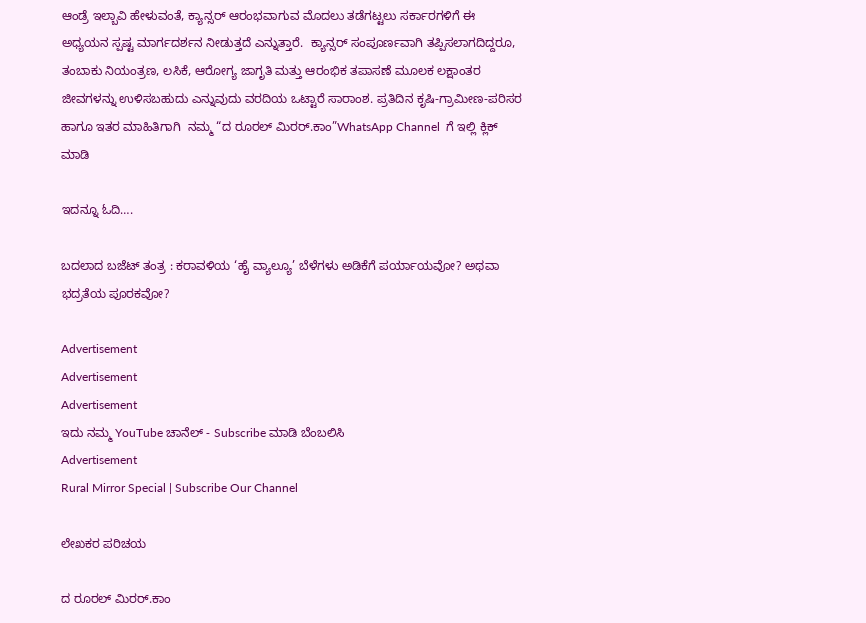ಆಂಡ್ರೆ ಇಲ್ಬಾವಿ ಹೇಳುವಂತೆ, ಕ್ಯಾನ್ಸರ್ ಆರಂಭವಾಗುವ ಮೊದಲು ತಡೆಗಟ್ಟಲು ಸರ್ಕಾರಗಳಿಗೆ ಈ ಅಧ್ಯಯನ ಸ್ಪಷ್ಟ ಮಾರ್ಗದರ್ಶನ ನೀಡುತ್ತದೆ ಎನ್ನುತ್ತಾರೆ.  ಕ್ಯಾನ್ಸರ್ ಸಂಪೂರ್ಣವಾಗಿ ತಪ್ಪಿಸಲಾಗದಿದ್ದರೂ, ತಂಬಾಕು ನಿಯಂತ್ರಣ, ಲಸಿಕೆ, ಆರೋಗ್ಯ ಜಾಗೃತಿ ಮತ್ತು ಆರಂಭಿಕ ತಪಾಸಣೆ ಮೂಲಕ ಲಕ್ಷಾಂತರ ಜೀವಗಳನ್ನು ಉಳಿಸಬಹುದು ಎನ್ನುವುದು ವರದಿಯ ಒಟ್ಟಾರೆ ಸಾರಾಂಶ. ಪ್ರತಿದಿನ ಕೃಷಿ-ಗ್ರಾಮೀಣ-ಪರಿಸರ ಹಾಗೂ ಇತರ ಮಾಹಿತಿಗಾಗಿ  ನಮ್ಮ “ದ ರೂರಲ್‌ ಮಿರರ್.ಕಾಂ”WhatsApp Channel  ಗೆ ಇಲ್ಲಿ ಕ್ಲಿಕ್‌ ಮಾಡಿ

ಇದನ್ನೂ ಓದಿ….

ಬದಲಾದ ಬಜೆಟ್ ತಂತ್ರ : ಕರಾವಳಿಯ ‘ಹೈ ವ್ಯಾಲ್ಯೂ’ ಬೆಳೆಗಳು ಅಡಿಕೆಗೆ ಪರ್ಯಾಯವೋ? ಅಥವಾ ಭದ್ರತೆಯ ಪೂರಕವೋ?

Advertisement
Advertisement
Advertisement
ಇದು ನಮ್ಮ YouTube ಚಾನೆಲ್ - Subscribe ಮಾಡಿ ಬೆಂಬಲಿಸಿ
Advertisement
Rural Mirror Special | Subscribe Our Channel

ಲೇಖಕರ ಪರಿಚಯ

ದ ರೂರಲ್ ಮಿರರ್.ಕಾಂ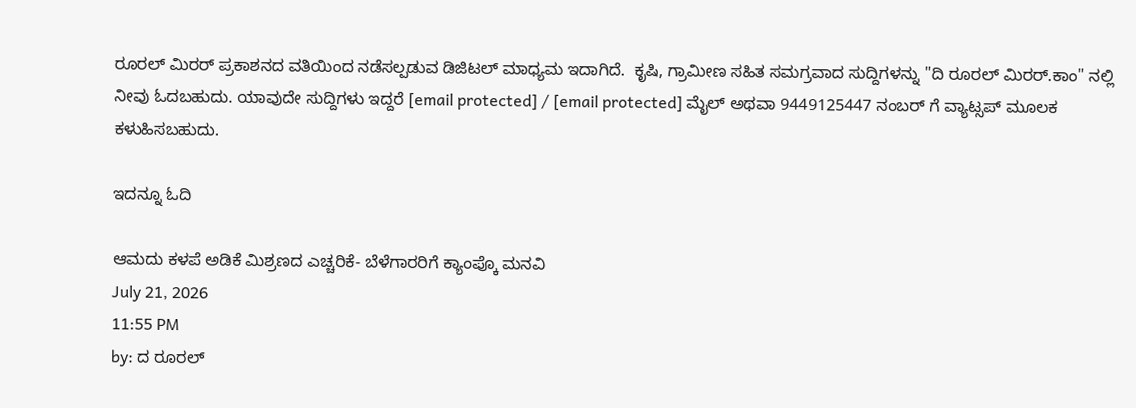ರೂರಲ್‌ ಮಿರರ್‌ ಪ್ರಕಾಶನದ ವತಿಯಿಂದ ನಡೆಸಲ್ಪಡುವ ಡಿಜಿಟಲ್‌ ಮಾಧ್ಯಮ ಇದಾಗಿದೆ.  ಕೃಷಿ, ಗ್ರಾಮೀಣ ಸಹಿತ ಸಮಗ್ರವಾದ ಸುದ್ದಿಗಳನ್ನು "ದಿ ರೂರಲ್‌ ಮಿರರ್‌.ಕಾಂ" ನಲ್ಲಿ ನೀವು ಓದಬಹುದು. ಯಾವುದೇ ಸುದ್ದಿಗಳು ಇದ್ದರೆ [email protected] / [email protected] ಮೈಲ್ ಅಥವಾ 9449125447 ನಂಬರ್ ಗೆ ವ್ಯಾಟ್ಸಪ್ ಮೂಲಕ ಕಳುಹಿಸಬಹುದು.

ಇದನ್ನೂ ಓದಿ

ಆಮದು ಕಳಪೆ ಅಡಿಕೆ ಮಿಶ್ರಣದ ಎಚ್ಚರಿಕೆ- ಬೆಳೆಗಾರರಿಗೆ ಕ್ಯಾಂಪ್ಕೊ ಮನವಿ
July 21, 2026
11:55 PM
by: ದ ರೂರಲ್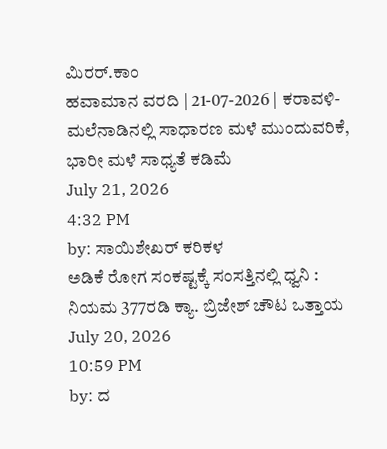ಮಿರರ್.ಕಾಂ
ಹವಾಮಾನ ವರದಿ | 21-07-2026 | ಕರಾವಳಿ-ಮಲೆನಾಡಿನಲ್ಲಿ ಸಾಧಾರಣ ಮಳೆ ಮುಂದುವರಿಕೆ, ಭಾರೀ ಮಳೆ ಸಾಧ್ಯತೆ ಕಡಿಮೆ
July 21, 2026
4:32 PM
by: ಸಾಯಿಶೇಖರ್ ಕರಿಕಳ
ಅಡಿಕೆ ರೋಗ ಸಂಕಷ್ಟಕ್ಕೆ ಸಂಸತ್ತಿನಲ್ಲಿ ಧ್ವನಿ : ನಿಯಮ 377ರಡಿ ಕ್ಯಾ. ಬ್ರಿಜೇಶ್ ಚೌಟ ಒತ್ತಾಯ
July 20, 2026
10:59 PM
by: ದ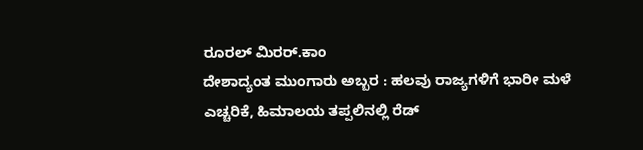ರೂರಲ್ ಮಿರರ್.ಕಾಂ
ದೇಶಾದ್ಯಂತ ಮುಂಗಾರು ಅಬ್ಬರ : ಹಲವು ರಾಜ್ಯಗಳಿಗೆ ಭಾರೀ ಮಳೆ ಎಚ್ಚರಿಕೆ, ಹಿಮಾಲಯ ತಪ್ಪಲಿನಲ್ಲಿ ರೆಡ್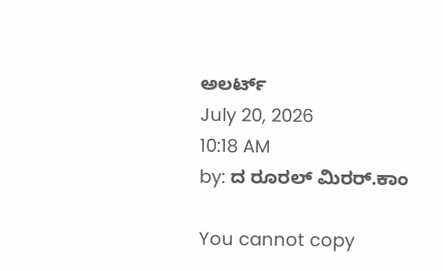ಅಲರ್ಟ್
July 20, 2026
10:18 AM
by: ದ ರೂರಲ್ ಮಿರರ್.ಕಾಂ

You cannot copy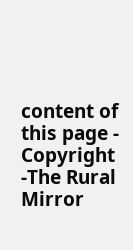content of this page - Copyright -The Rural Mirror